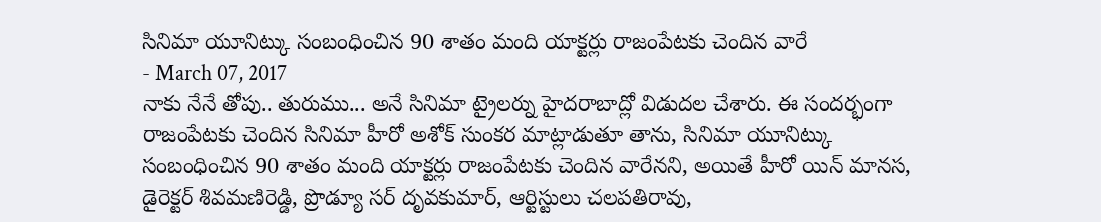సినిమా యూనిట్కు సంబంధించిన 90 శాతం మంది యాక్టర్లు రాజంపేటకు చెందిన వారే
- March 07, 2017
నాకు నేనే తోపు.. తురుము... అనే సినిమా ట్రైలర్ను హైదరాబాద్లో విడుదల చేశారు. ఈ సందర్భంగా రాజంపేటకు చెందిన సినిమా హీరో అశోక్ సుంకర మాట్లాడుతూ తాను, సినిమా యూనిట్కు సంబంధించిన 90 శాతం మంది యాక్టర్లు రాజంపేటకు చెందిన వారేనని, అయితే హీరో యిన్ మానస, డైరెక్టర్ శివమణిరెడ్డి, ప్రొడ్యూ సర్ దృవకుమార్, ఆర్టిస్టులు చలపతిరావు,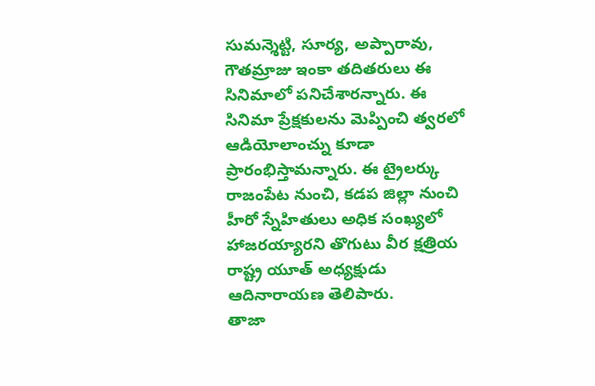సుమన్శెట్టి, సూర్య, అప్పారావు, గౌతమ్రాజు ఇంకా తదితరులు ఈ సినిమాలో పనిచేశారన్నారు. ఈ సినిమా ప్రేక్షకులను మెప్పించి త్వరలో ఆడియోలాంచ్ను కూడా ప్రారంభిస్తామన్నారు. ఈ ట్రైలర్కు రాజంపేట నుంచి, కడప జిల్లా నుంచి హీరో స్నేహితులు అధిక సంఖ్యలో హాజరయ్యారని తొగుటు వీర క్షత్రియ రాష్ట్ర యూత్ అధ్యక్షుడు ఆదినారాయణ తెలిపారు.
తాజా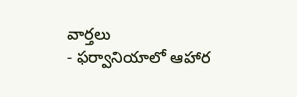వార్తలు
- ఫర్వానియాలో ఆహార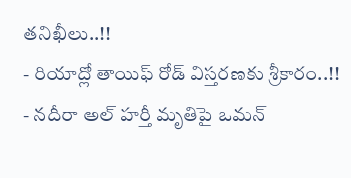తనిఖీలు..!!
- రియాద్లో తాయిఫ్ రోడ్ విస్తరణకు శ్రీకారం..!!
- నదీరా అల్ హర్తీ మృతిపై ఒమన్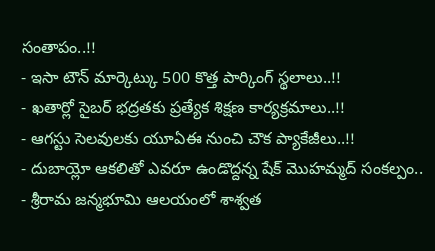సంతాపం..!!
- ఇసా టౌన్ మార్కెట్కు 500 కొత్త పార్కింగ్ స్థలాలు..!!
- ఖతార్లో సైబర్ భద్రతకు ప్రత్యేక శిక్షణ కార్యక్రమాలు..!!
- ఆగస్టు సెలవులకు యూఏఈ నుంచి చౌక ప్యాకేజీలు..!!
- దుబాయ్లో ఆకలితో ఎవరూ ఉండొద్దన్న షేక్ మొహమ్మద్ సంకల్పం..
- శ్రీరామ జన్మభూమి ఆలయంలో శాశ్వత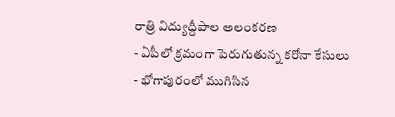రాత్రి విద్యుద్దీపాల అలంకరణ
- ఏపీలో క్రమంగా పెరుగుతున్న కరోనా కేసులు
- భోగాపురంలో ముగిసిన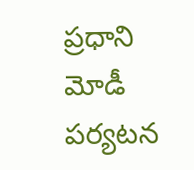ప్రధాని మోడీ పర్యటన